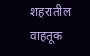शहरातील वाहतूक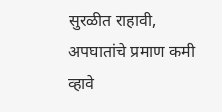सुरळीत राहावी, अपघातांचे प्रमाण कमी व्हावे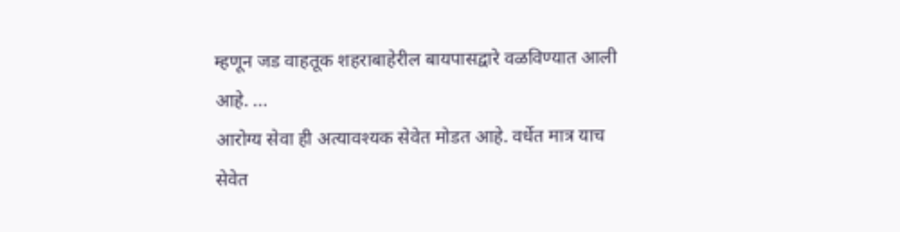म्हणून जड वाहतूक शहराबाहेरील बायपासद्वारे वळविण्यात आली आहे. ...
आरोग्य सेवा ही अत्यावश्यक सेवेत मोडत आहे. वर्धेत मात्र याच सेवेत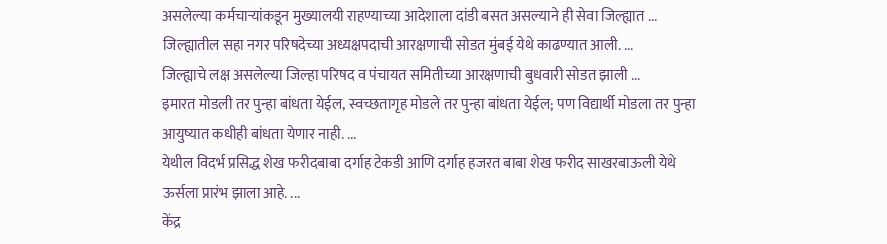असलेल्या कर्मचाऱ्यांकडून मुख्यालयी राहण्याच्या आदेशाला दांडी बसत असल्याने ही सेवा जिल्ह्यात ...
जिल्ह्यातील सहा नगर परिषदेच्या अध्यक्षपदाची आरक्षणाची सोडत मुंबई येथे काढण्यात आली. ...
जिल्ह्याचे लक्ष असलेल्या जिल्हा परिषद व पंचायत समितीच्या आरक्षणाची बुधवारी सोडत झाली ...
इमारत मोडली तर पुन्हा बांधता येईल, स्वच्छतागृह मोडले तर पुन्हा बांधता येईल; पण विद्यार्थी मोडला तर पुन्हा आयुष्यात कधीही बांधता येणार नाही. ...
येथील विदर्भ प्रसिद्ध शेख फरीदबाबा दर्गाह टेकडी आणि दर्गाह हजरत बाबा शेख फरीद साखरबाऊली येथे ऊर्सला प्रारंभ झाला आहे. ...
केंद्र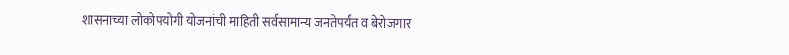शासनाच्या लोकोपयोगी योजनांची माहिती सर्वसामान्य जनतेपर्यंत व बेरोजगार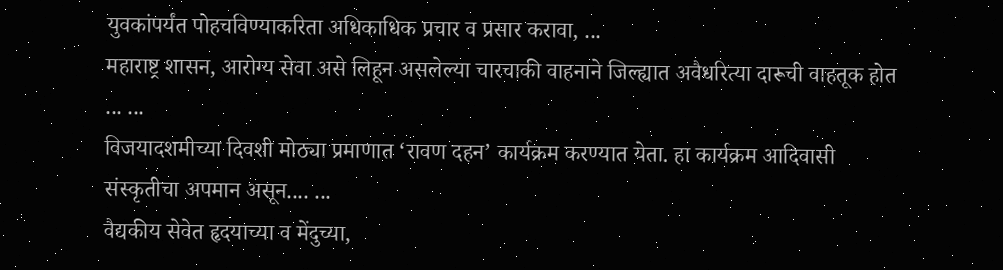युवकांपर्यंत पोहचविण्याकरिता अधिकाधिक प्रचार व प्रसार करावा, ...
महाराष्ट्र शासन, आरोग्य सेवा असे लिहून असलेल्या चारचाकी वाहनाने जिल्ह्यात अवैधरित्या दारूची वाहतूक होत ... ...
विजयादशमीच्या दिवशी मोठ्या प्रमाणात ‘रावण दहन’ कार्यक्रम करण्यात येता. हा कार्यक्रम आदिवासी संस्कृतीचा अपमान असून.... ...
वैद्यकीय सेवेत हृदयाच्या व मेंदुच्या,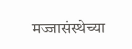मज्जासंस्थेच्या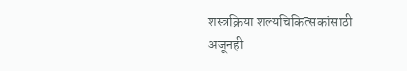शस्त्रक्रिया शल्यचिकित्सकांसाठी अजूनही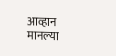आव्हान मानल्या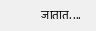जातात. ...